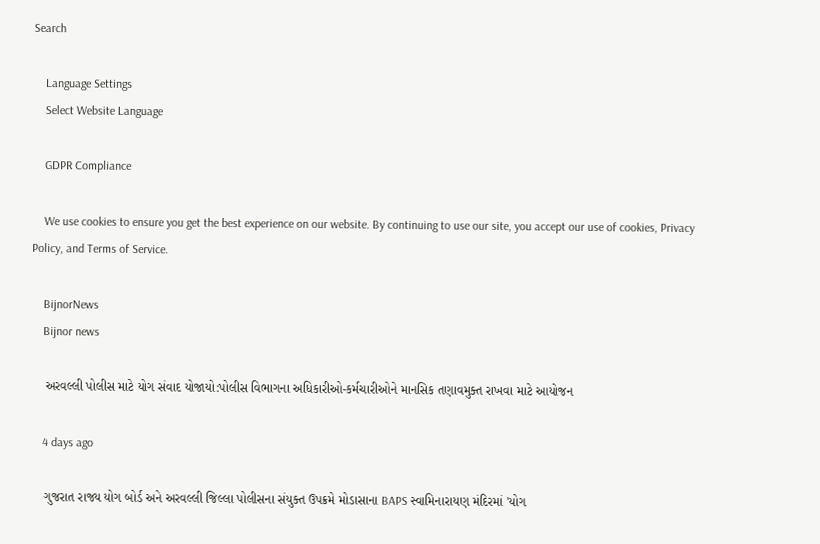Search

    Language Settings
    Select Website Language

    GDPR Compliance

    We use cookies to ensure you get the best experience on our website. By continuing to use our site, you accept our use of cookies, Privacy Policy, and Terms of Service.

    BijnorNews
    Bijnor news

    અરવલ્લી પોલીસ માટે યોગ સંવાદ યોજાયો:પોલીસ વિભાગના અધિકારીઓ-કર્મચારીઓને માનસિક તણાવમુક્ત રાખવા માટે આયોજન

    4 days ago

    ગુજરાત રાજ્ય યોગ બોર્ડ અને અરવલ્લી જિલ્લા પોલીસના સંયુક્ત ઉપક્રમે મોડાસાના BAPS સ્વામિનારાયણ મંદિરમાં 'યોગ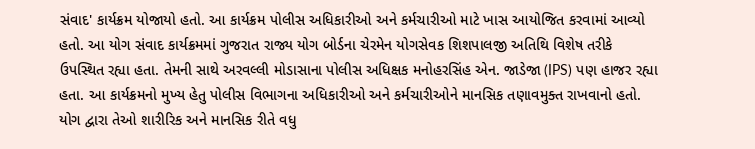સંવાદ' કાર્યક્રમ યોજાયો હતો. આ કાર્યક્રમ પોલીસ અધિકારીઓ અને કર્મચારીઓ માટે ખાસ આયોજિત કરવામાં આવ્યો હતો. આ યોગ સંવાદ કાર્યક્રમમાં ગુજરાત રાજ્ય યોગ બોર્ડના ચેરમેન યોગસેવક શિશપાલજી અતિથિ વિશેષ તરીકે ઉપસ્થિત રહ્યા હતા. તેમની સાથે અરવલ્લી મોડાસાના પોલીસ અધિક્ષક મનોહરસિંહ એન. જાડેજા (IPS) પણ હાજર રહ્યા હતા. આ કાર્યક્રમનો મુખ્ય હેતુ પોલીસ વિભાગના અધિકારીઓ અને કર્મચારીઓને માનસિક તણાવમુક્ત રાખવાનો હતો. યોગ દ્વારા તેઓ શારીરિક અને માનસિક રીતે વધુ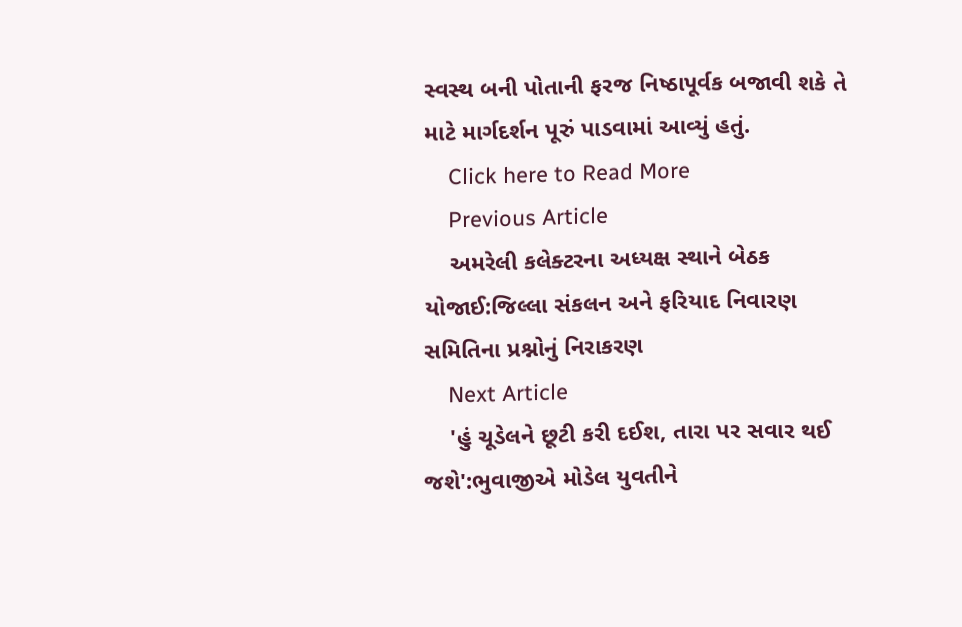સ્વસ્થ બની પોતાની ફરજ નિષ્ઠાપૂર્વક બજાવી શકે તે માટે માર્ગદર્શન પૂરું પાડવામાં આવ્યું હતું.
    Click here to Read More
    Previous Article
    અમરેલી કલેક્ટરના અધ્યક્ષ સ્થાને બેઠક યોજાઈ:જિલ્લા સંકલન અને ફરિયાદ નિવારણ સમિતિના પ્રશ્નોનું નિરાકરણ
    Next Article
    'હું ચૂડેલને છૂટી કરી દઈશ, તારા પર સવાર થઈ જશે':ભુવાજીએ મોડેલ યુવતીને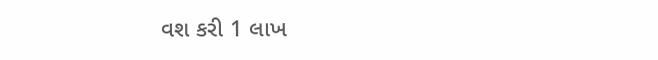વશ કરી 1 લાખ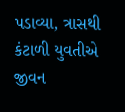પડાવ્યા, ત્રાસથી કંટાળી યુવતીએ જીવન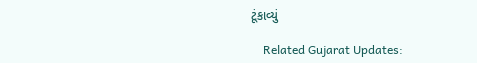ટૂંકાવ્યું

    Related Gujarat Updates: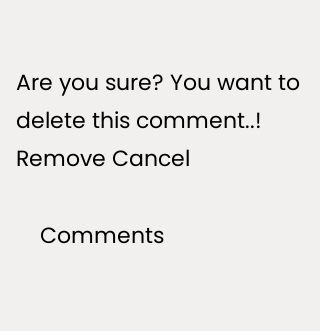Are you sure? You want to delete this comment..! Remove Cancel

    Comments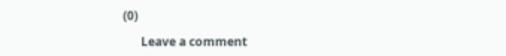(0)

      Leave a comment